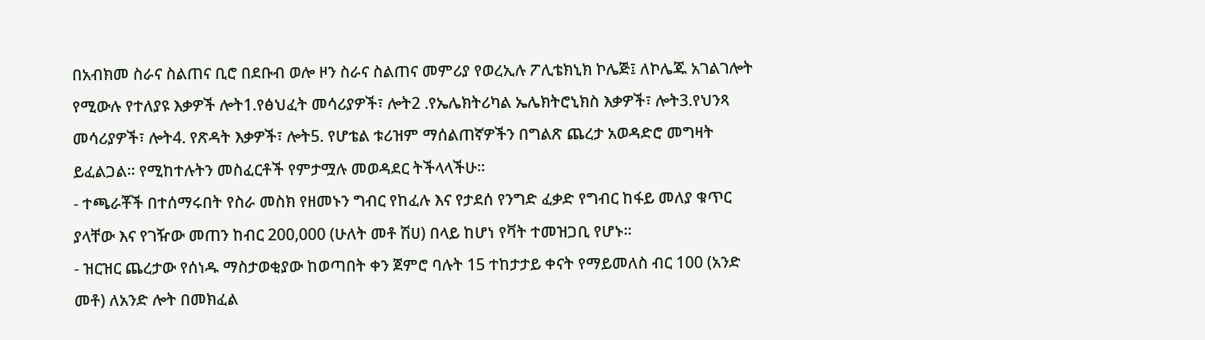በአብክመ ስራና ስልጠና ቢሮ በደቡብ ወሎ ዞን ስራና ስልጠና መምሪያ የወረኢሉ ፖሊቴክኒክ ኮሌጅ፤ ለኮሌጁ አገልገሎት የሚውሉ የተለያዩ እቃዎች ሎት1.የፅህፈት መሳሪያዎች፣ ሎት2 .የኤሌክትሪካል ኤሌክትሮኒክስ እቃዎች፣ ሎት3.የህንጻ መሳሪያዎች፣ ሎት4. የጽዳት እቃዎች፣ ሎት5. የሆቴል ቱሪዝም ማሰልጠኛዎችን በግልጽ ጨረታ አወዳድሮ መግዛት ይፈልጋል፡፡ የሚከተሉትን መስፈርቶች የምታሟሉ መወዳደር ትችላላችሁ፡፡
- ተጫራቾች በተሰማሩበት የስራ መስክ የዘመኑን ግብር የከፈሉ እና የታደሰ የንግድ ፈቃድ የግብር ከፋይ መለያ ቁጥር ያላቸው እና የገዥው መጠን ከብር 200,000 (ሁለት መቶ ሽሀ) በላይ ከሆነ የቫት ተመዝጋቢ የሆኑ፡፡
- ዝርዝር ጨረታው የሰነዱ ማስታወቂያው ከወጣበት ቀን ጀምሮ ባሉት 15 ተከታታይ ቀናት የማይመለስ ብር 100 (አንድ መቶ) ለአንድ ሎት በመክፈል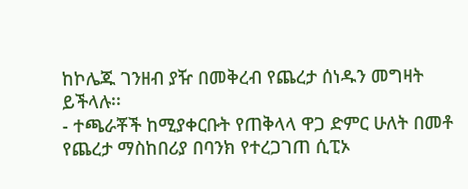ከኮሌጁ ገንዘብ ያዥ በመቅረብ የጨረታ ሰነዱን መግዛት ይችላሉ፡፡
- ተጫራቾች ከሚያቀርቡት የጠቅላላ ዋጋ ድምር ሁለት በመቶ የጨረታ ማስከበሪያ በባንክ የተረጋገጠ ሲፒኦ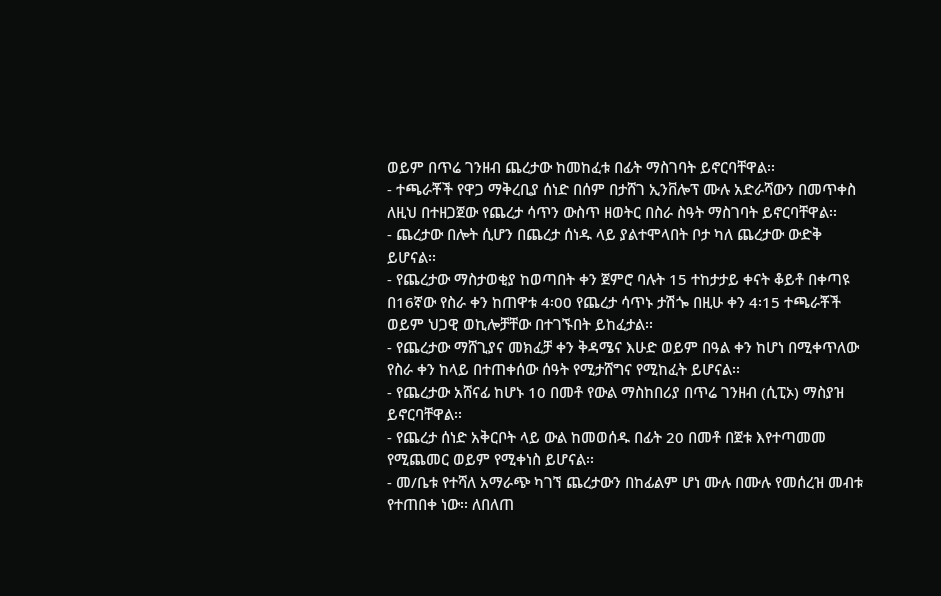ወይም በጥሬ ገንዘብ ጨረታው ከመከፈቱ በፊት ማስገባት ይኖርባቸዋል፡፡
- ተጫራቾች የዋጋ ማቅረቢያ ሰነድ በሰም በታሸገ ኢንቨሎፕ ሙሉ አድራሻውን በመጥቀስ ለዚህ በተዘጋጀው የጨረታ ሳጥን ውስጥ ዘወትር በስራ ስዓት ማስገባት ይኖርባቸዋል፡፡
- ጨረታው በሎት ሲሆን በጨረታ ሰነዱ ላይ ያልተሞላበት ቦታ ካለ ጨረታው ውድቅ ይሆናል፡፡
- የጨረታው ማስታወቂያ ከወጣበት ቀን ጀምሮ ባሉት 15 ተከታታይ ቀናት ቆይቶ በቀጣዩ በ16ኛው የስራ ቀን ከጠዋቱ 4፡00 የጨረታ ሳጥኑ ታሽጐ በዚሁ ቀን 4፡15 ተጫራቾች ወይም ህጋዊ ወኪሎቻቸው በተገኙበት ይከፈታል፡፡
- የጨረታው ማሸጊያና መክፈቻ ቀን ቅዳሜና እሁድ ወይም በዓል ቀን ከሆነ በሚቀጥለው የስራ ቀን ከላይ በተጠቀሰው ሰዓት የሚታሸግና የሚከፈት ይሆናል፡፡
- የጨረታው አሸናፊ ከሆኑ 10 በመቶ የውል ማስከበሪያ በጥሬ ገንዘብ (ሲፒኦ) ማስያዝ ይኖርባቸዋል፡፡
- የጨረታ ሰነድ አቅርቦት ላይ ውል ከመወሰዱ በፊት 20 በመቶ በጀቱ እየተጣመመ የሚጨመር ወይም የሚቀነስ ይሆናል፡፡
- መ/ቤቱ የተሻለ አማራጭ ካገኘ ጨረታውን በከፊልም ሆነ ሙሉ በሙሉ የመሰረዝ መብቱ የተጠበቀ ነው፡፡ ለበለጠ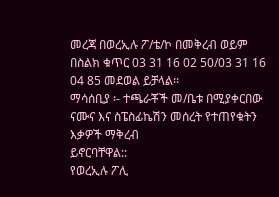መረጃ በወረኢሉ ፖ/ቴ/ኮ በመቅረብ ወይም በስልክ ቁጥር 03 31 16 02 50/03 31 16 04 85 መደወል ይቻላል፡፡
ማሳሰቢያ ፡- ተጫራቾች መ/ቤቱ በሚያቀርበው ናሙና እና ስፔስፊኬሽን መሰረት የተጠየቁትን እቃዎች ማቅረብ
ይኖርባቸዋል::
የወረኢሉ ፖሊ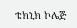ቴክኒክ ኮሌጅ